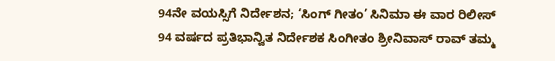94ನೇ ವಯಸ್ಸಿಗೆ ನಿರ್ದೇಶನ; ‘ಸಿಂಗ್ ಗೀತಂ’ ಸಿನಿಮಾ ಈ ವಾರ ರಿಲೀಸ್
94 ವರ್ಷದ ಪ್ರತಿಭಾನ್ವಿತ ನಿರ್ದೇಶಕ ಸಿಂಗೀತಂ ಶ್ರೀನಿವಾಸ್ ರಾವ್ ತಮ್ಮ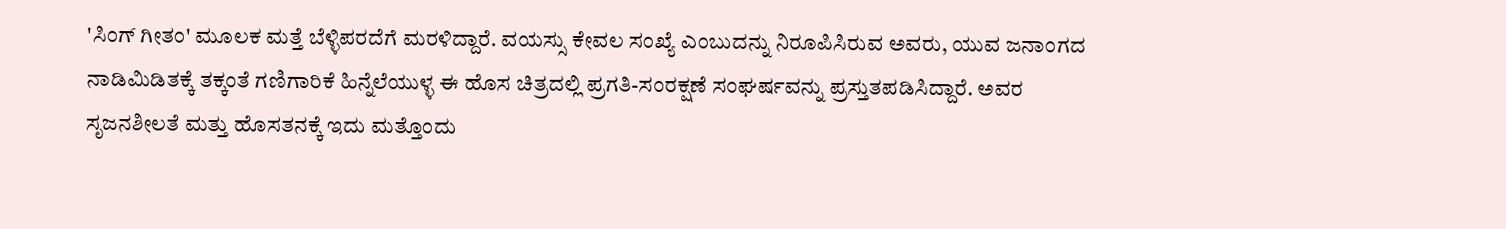'ಸಿಂಗ್ ಗೀತಂ' ಮೂಲಕ ಮತ್ತೆ ಬೆಳ್ಳಿಪರದೆಗೆ ಮರಳಿದ್ದಾರೆ. ವಯಸ್ಸು ಕೇವಲ ಸಂಖ್ಯೆ ಎಂಬುದನ್ನು ನಿರೂಪಿಸಿರುವ ಅವರು, ಯುವ ಜನಾಂಗದ ನಾಡಿಮಿಡಿತಕ್ಕೆ ತಕ್ಕಂತೆ ಗಣಿಗಾರಿಕೆ ಹಿನ್ನೆಲೆಯುಳ್ಳ ಈ ಹೊಸ ಚಿತ್ರದಲ್ಲಿ ಪ್ರಗತಿ-ಸಂರಕ್ಷಣೆ ಸಂಘರ್ಷವನ್ನು ಪ್ರಸ್ತುತಪಡಿಸಿದ್ದಾರೆ. ಅವರ ಸೃಜನಶೀಲತೆ ಮತ್ತು ಹೊಸತನಕ್ಕೆ ಇದು ಮತ್ತೊಂದು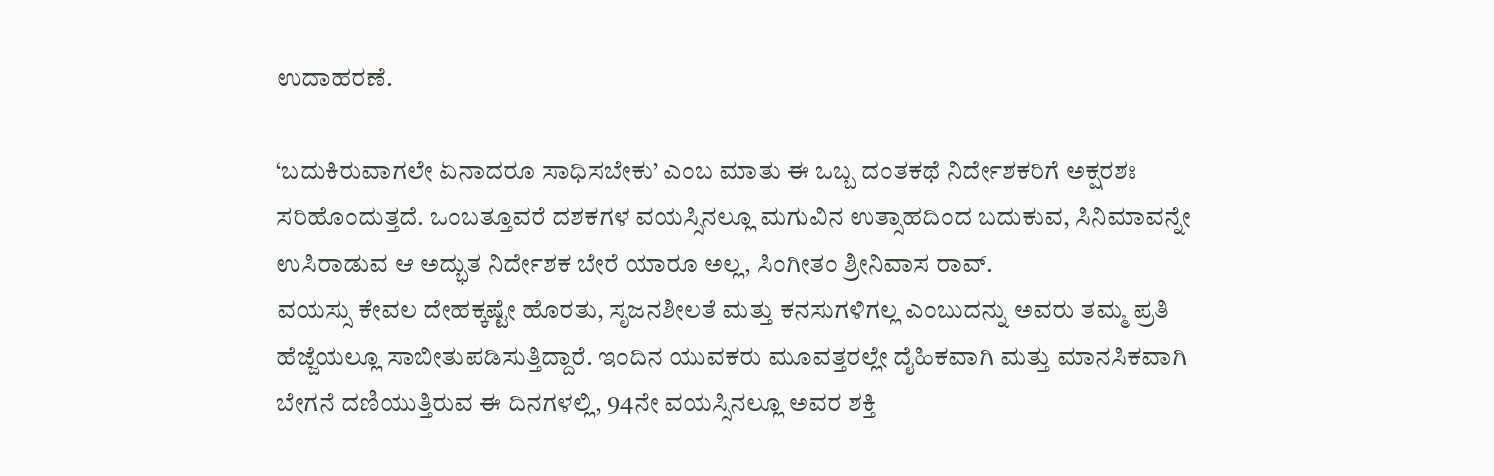ಉದಾಹರಣೆ.

‘ಬದುಕಿರುವಾಗಲೇ ಏನಾದರೂ ಸಾಧಿಸಬೇಕು’ ಎಂಬ ಮಾತು ಈ ಒಬ್ಬ ದಂತಕಥೆ ನಿರ್ದೇಶಕರಿಗೆ ಅಕ್ಷರಶಃ ಸರಿಹೊಂದುತ್ತದೆ. ಒಂಬತ್ತೂವರೆ ದಶಕಗಳ ವಯಸ್ಸಿನಲ್ಲೂ ಮಗುವಿನ ಉತ್ಸಾಹದಿಂದ ಬದುಕುವ, ಸಿನಿಮಾವನ್ನೇ ಉಸಿರಾಡುವ ಆ ಅದ್ಭುತ ನಿರ್ದೇಶಕ ಬೇರೆ ಯಾರೂ ಅಲ್ಲ, ಸಿಂಗೀತಂ ಶ್ರೀನಿವಾಸ ರಾವ್.
ವಯಸ್ಸು ಕೇವಲ ದೇಹಕ್ಕಷ್ಟೇ ಹೊರತು, ಸೃಜನಶೀಲತೆ ಮತ್ತು ಕನಸುಗಳಿಗಲ್ಲ ಎಂಬುದನ್ನು ಅವರು ತಮ್ಮ ಪ್ರತಿ ಹೆಜ್ಜೆಯಲ್ಲೂ ಸಾಬೀತುಪಡಿಸುತ್ತಿದ್ದಾರೆ. ಇಂದಿನ ಯುವಕರು ಮೂವತ್ತರಲ್ಲೇ ದೈಹಿಕವಾಗಿ ಮತ್ತು ಮಾನಸಿಕವಾಗಿ ಬೇಗನೆ ದಣಿಯುತ್ತಿರುವ ಈ ದಿನಗಳಲ್ಲಿ, 94ನೇ ವಯಸ್ಸಿನಲ್ಲೂ ಅವರ ಶಕ್ತಿ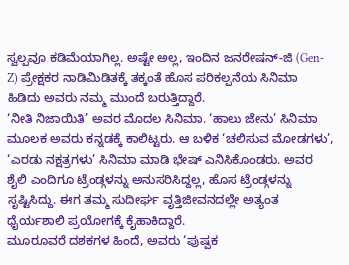ಸ್ವಲ್ಪವೂ ಕಡಿಮೆಯಾಗಿಲ್ಲ. ಅಷ್ಟೇ ಅಲ್ಲ, ಇಂದಿನ ಜನರೇಷನ್-ಜಿ (Gen-Z) ಪ್ರೇಕ್ಷಕರ ನಾಡಿಮಿಡಿತಕ್ಕೆ ತಕ್ಕಂತೆ ಹೊಸ ಪರಿಕಲ್ಪನೆಯ ಸಿನಿಮಾ ಹಿಡಿದು ಅವರು ನಮ್ಮ ಮುಂದೆ ಬರುತ್ತಿದ್ದಾರೆ.
‘ನೀತಿ ನಿಜಾಯಿತಿ’ ಅವರ ಮೊದಲ ಸಿನಿಮಾ. ‘ಹಾಲು ಜೇನು’ ಸಿನಿಮಾ ಮೂಲಕ ಅವರು ಕನ್ನಡಕ್ಕೆ ಕಾಲಿಟ್ಟರು. ಆ ಬಳಿಕ ‘ಚಲಿಸುವ ಮೋಡಗಳು’, ‘ಎರಡು ನಕ್ಷತ್ರಗಳು’ ಸಿನಿಮಾ ಮಾಡಿ ಭೇಷ್ ಎನಿಸಿಕೊಂಡರು. ಅವರ ಶೈಲಿ ಎಂದಿಗೂ ಟ್ರೆಂಡ್ಗಳನ್ನು ಅನುಸರಿಸಿದ್ದಲ್ಲ, ಹೊಸ ಟ್ರೆಂಡ್ಗಳನ್ನು ಸೃಷ್ಟಿಸಿದ್ದು. ಈಗ ತಮ್ಮ ಸುದೀರ್ಘ ವೃತ್ತಿಜೀವನದಲ್ಲೇ ಅತ್ಯಂತ ಧೈರ್ಯಶಾಲಿ ಪ್ರಯೋಗಕ್ಕೆ ಕೈಹಾಕಿದ್ದಾರೆ.
ಮೂರೂವರೆ ದಶಕಗಳ ಹಿಂದೆ, ಅವರು ‘ಪುಷ್ಪಕ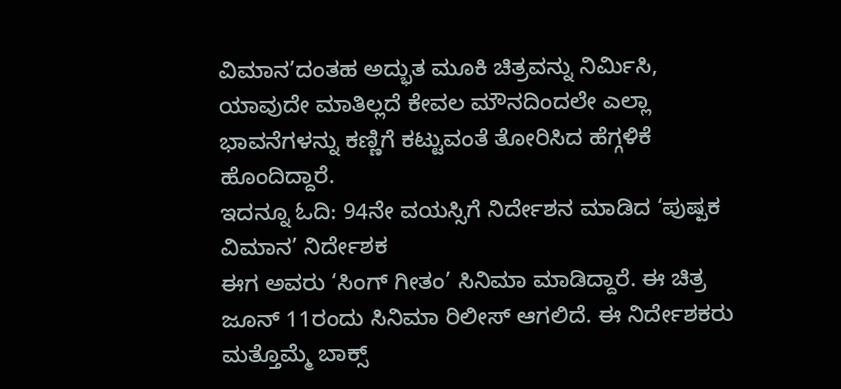ವಿಮಾನ’ದಂತಹ ಅದ್ಭುತ ಮೂಕಿ ಚಿತ್ರವನ್ನು ನಿರ್ಮಿಸಿ, ಯಾವುದೇ ಮಾತಿಲ್ಲದೆ ಕೇವಲ ಮೌನದಿಂದಲೇ ಎಲ್ಲಾ ಭಾವನೆಗಳನ್ನು ಕಣ್ಣಿಗೆ ಕಟ್ಟುವಂತೆ ತೋರಿಸಿದ ಹೆಗ್ಗಳಿಕೆ ಹೊಂದಿದ್ದಾರೆ.
ಇದನ್ನೂ ಓದಿ: 94ನೇ ವಯಸ್ಸಿಗೆ ನಿರ್ದೇಶನ ಮಾಡಿದ ‘ಪುಷ್ಪಕ ವಿಮಾನ’ ನಿರ್ದೇಶಕ
ಈಗ ಅವರು ‘ಸಿಂಗ್ ಗೀತಂ’ ಸಿನಿಮಾ ಮಾಡಿದ್ದಾರೆ. ಈ ಚಿತ್ರ ಜೂನ್ 11ರಂದು ಸಿನಿಮಾ ರಿಲೀಸ್ ಆಗಲಿದೆ. ಈ ನಿರ್ದೇಶಕರು ಮತ್ತೊಮ್ಮೆ ಬಾಕ್ಸ್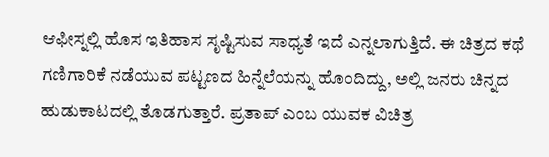ಆಫೀಸ್ನಲ್ಲಿ ಹೊಸ ಇತಿಹಾಸ ಸೃಷ್ಟಿಸುವ ಸಾಧ್ಯತೆ ಇದೆ ಎನ್ನಲಾಗುತ್ತಿದೆ. ಈ ಚಿತ್ರದ ಕಥೆ ಗಣಿಗಾರಿಕೆ ನಡೆಯುವ ಪಟ್ಟಣದ ಹಿನ್ನೆಲೆಯನ್ನು ಹೊಂದಿದ್ದು, ಅಲ್ಲಿ ಜನರು ಚಿನ್ನದ ಹುಡುಕಾಟದಲ್ಲಿ ತೊಡಗುತ್ತಾರೆ. ಪ್ರತಾಪ್ ಎಂಬ ಯುವಕ ವಿಚಿತ್ರ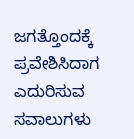ಜಗತ್ತೊಂದಕ್ಕೆ ಪ್ರವೇಶಿಸಿದಾಗ ಎದುರಿಸುವ ಸವಾಲುಗಳು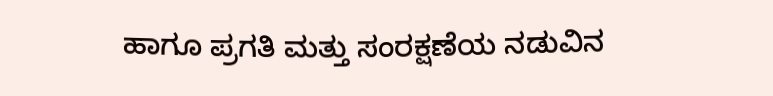ಹಾಗೂ ಪ್ರಗತಿ ಮತ್ತು ಸಂರಕ್ಷಣೆಯ ನಡುವಿನ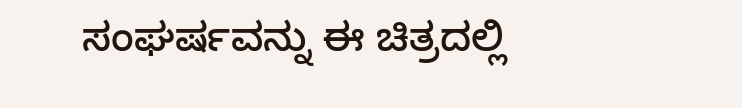ಸಂಘರ್ಷವನ್ನು ಈ ಚಿತ್ರದಲ್ಲಿ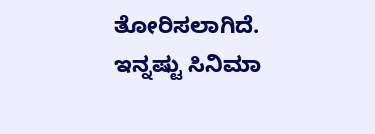ತೋರಿಸಲಾಗಿದೆ.
ಇನ್ನಷ್ಟು ಸಿನಿಮಾ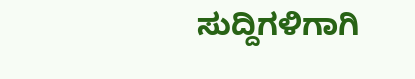ಸುದ್ದಿಗಳಿಗಾಗಿ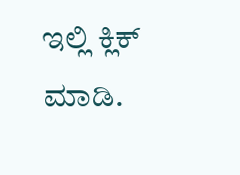ಇಲ್ಲಿ ಕ್ಲಿಕ್ ಮಾಡಿ.